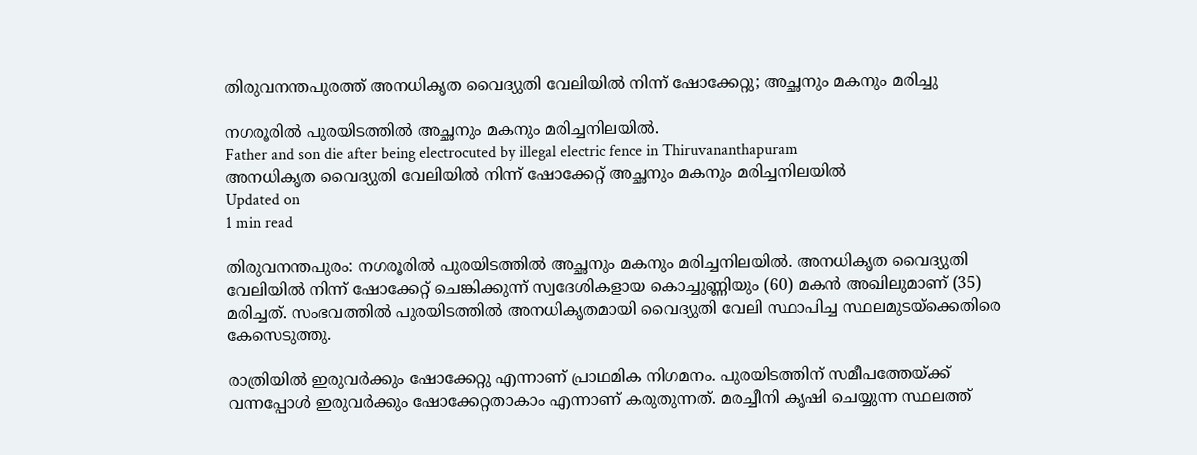തിരുവനന്തപുരത്ത് അനധികൃത വൈദ്യുതി വേലിയില്‍ നിന്ന് ഷോക്കേറ്റു; അച്ഛനും മകനും മരിച്ചു

നഗരൂരില്‍ പുരയിടത്തില്‍ അച്ഛനും മകനും മരിച്ചനിലയില്‍.
Father and son die after being electrocuted by illegal electric fence in Thiruvananthapuram
അനധികൃത വൈദ്യുതി വേലിയിൽ നിന്ന് ഷോക്കേറ്റ് അച്ഛനും മകനും മരിച്ചനിലയിൽ
Updated on
1 min read

തിരുവനന്തപുരം: നഗരൂരില്‍ പുരയിടത്തില്‍ അച്ഛനും മകനും മരിച്ചനിലയില്‍. അനധികൃത വൈദ്യുതി വേലിയില്‍ നിന്ന് ഷോക്കേറ്റ് ചെങ്കിക്കുന്ന് സ്വദേശികളായ കൊച്ചുണ്ണിയും (60) മകന്‍ അഖിലുമാണ് (35) മരിച്ചത്. സംഭവത്തില്‍ പുരയിടത്തില്‍ അനധികൃതമായി വൈദ്യുതി വേലി സ്ഥാപിച്ച സ്ഥലമുടയ്‌ക്കെതിരെ കേസെടുത്തു.

രാത്രിയില്‍ ഇരുവര്‍ക്കും ഷോക്കേറ്റു എന്നാണ് പ്രാഥമിക നിഗമനം. പുരയിടത്തിന് സമീപത്തേയ്ക്ക് വന്നപ്പോള്‍ ഇരുവര്‍ക്കും ഷോക്കേറ്റതാകാം എന്നാണ് കരുതുന്നത്. മരച്ചീനി കൃഷി ചെയ്യുന്ന സ്ഥലത്ത്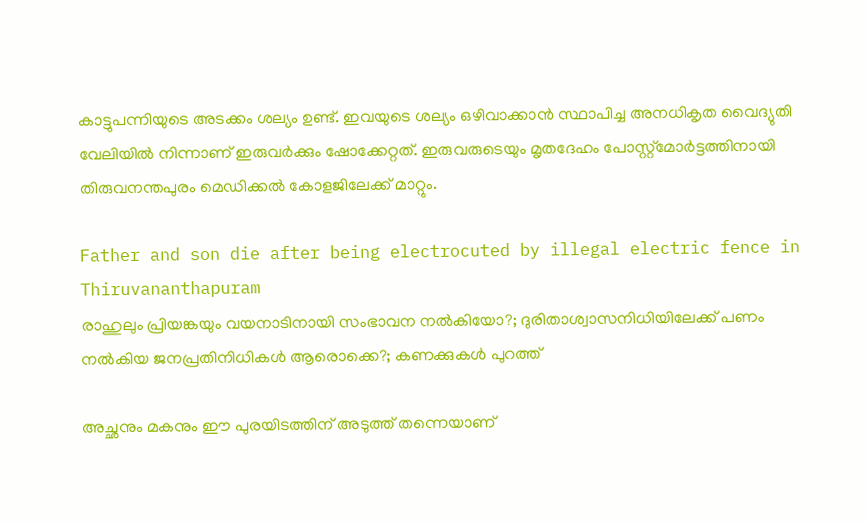കാട്ടുപന്നിയുടെ അടക്കം ശല്യം ഉണ്ട്. ഇവയുടെ ശല്യം ഒഴിവാക്കാന്‍ സ്ഥാപിച്ച അനധികൃത വൈദ്യുതി വേലിയില്‍ നിന്നാണ് ഇരുവര്‍ക്കും ഷോക്കേറ്റത്. ഇരുവരുടെയും മൃതദേഹം പോസ്റ്റ്‌മോര്‍ട്ടത്തിനായി തിരുവനന്തപുരം മെഡിക്കല്‍ കോളജിലേക്ക് മാറ്റും.

Father and son die after being electrocuted by illegal electric fence in Thiruvananthapuram
രാഹുലും പ്രിയങ്കയും വയനാടിനായി സംഭാവന നല്‍കിയോ?; ദുരിതാശ്വാസനിധിയിലേക്ക് പണം നല്‍കിയ ജനപ്രതിനിധികള്‍ ആരൊക്കെ?; കണക്കുകള്‍ പുറത്ത്

അച്ഛനും മകനും ഈ പുരയിടത്തിന് അടുത്ത് തന്നെയാണ്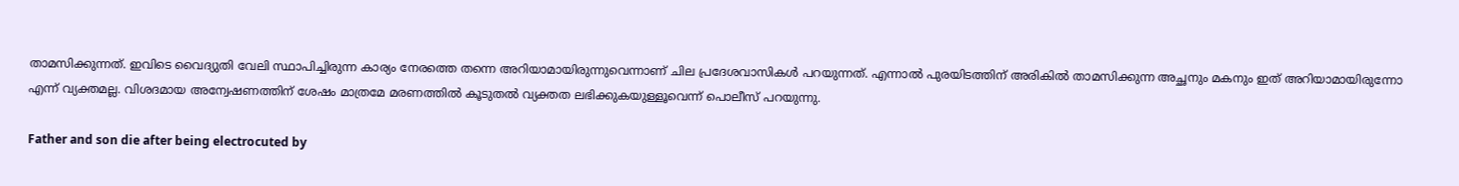താമസിക്കുന്നത്. ഇവിടെ വൈദ്യുതി വേലി സ്ഥാപിച്ചിരുന്ന കാര്യം നേരത്തെ തന്നെ അറിയാമായിരുന്നുവെന്നാണ് ചില പ്രദേശവാസികള്‍ പറയുന്നത്. എന്നാല്‍ പുരയിടത്തിന് അരികില്‍ താമസിക്കുന്ന അച്ഛനും മകനും ഇത് അറിയാമായിരുന്നോ എന്ന് വ്യക്തമല്ല. വിശദമായ അന്വേഷണത്തിന് ശേഷം മാത്രമേ മരണത്തില്‍ കൂടുതല്‍ വ്യക്തത ലഭിക്കുകയുള്ളൂവെന്ന് പൊലീസ് പറയുന്നു.

Father and son die after being electrocuted by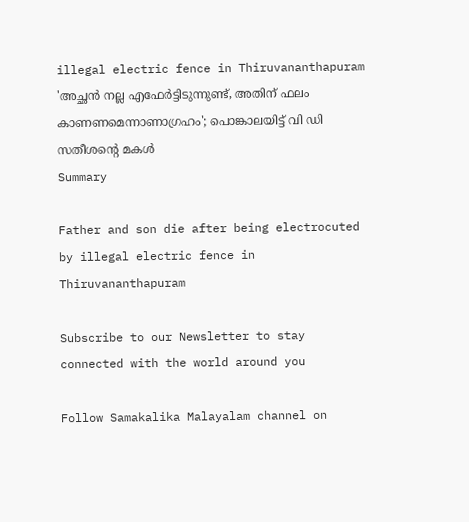illegal electric fence in Thiruvananthapuram
'അച്ഛന്‍ നല്ല എഫേര്‍ട്ടിടുന്നുണ്ട്, അതിന് ഫലം കാണണമെന്നാണാഗ്രഹം'; പൊങ്കാലയിട്ട് വി ഡി സതീശന്റെ മകള്‍
Summary

Father and son die after being electrocuted by illegal electric fence in Thiruvananthapuram

Subscribe to our Newsletter to stay connected with the world around you

Follow Samakalika Malayalam channel on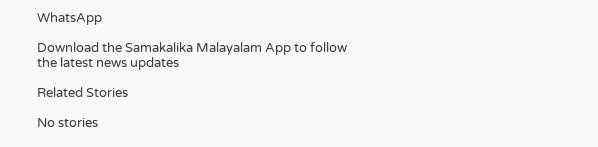WhatsApp

Download the Samakalika Malayalam App to follow the latest news updates

Related Stories

No stories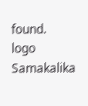found.
logo
Samakalika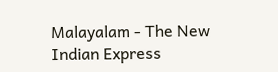Malayalam - The New Indian Express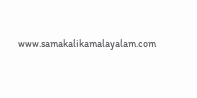www.samakalikamalayalam.com